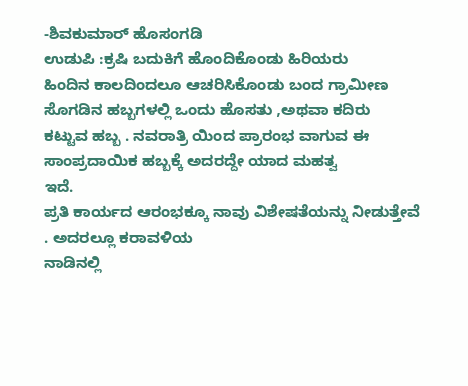-ಶಿವಕುಮಾರ್ ಹೊಸಂಗಡಿ
ಉಡುಪಿ :ಕ್ರಷಿ ಬದುಕಿಗೆ ಹೊಂದಿಕೊಂಡು ಹಿರಿಯರು
ಹಿಂದಿನ ಕಾಲದಿಂದಲೂ ಆಚರಿಸಿಕೊಂಡು ಬಂದ ಗ್ರಾಮೀಣ ಸೊಗಡಿನ ಹಬ್ಬಗಳಲ್ಲಿ ಒಂದು ಹೊಸತು ,ಅಥವಾ ಕದಿರು
ಕಟ್ಟುವ ಹಬ್ಬ . ನವರಾತ್ರಿ ಯಿಂದ ಪ್ರಾರಂಭ ವಾಗುವ ಈ ಸಾಂಪ್ರದಾಯಿಕ ಹಬ್ಬಕ್ಕೆ ಅದರದ್ದೇ ಯಾದ ಮಹತ್ವ
ಇದೆ.
ಪ್ರತಿ ಕಾರ್ಯದ ಆರಂಭಕ್ಕೂ ನಾವು ವಿಶೇಷತೆಯನ್ನು ನೀಡುತ್ತೇವೆ . ಅದರಲ್ಲೂ ಕರಾವಳಿಯ
ನಾಡಿನಲ್ಲಿ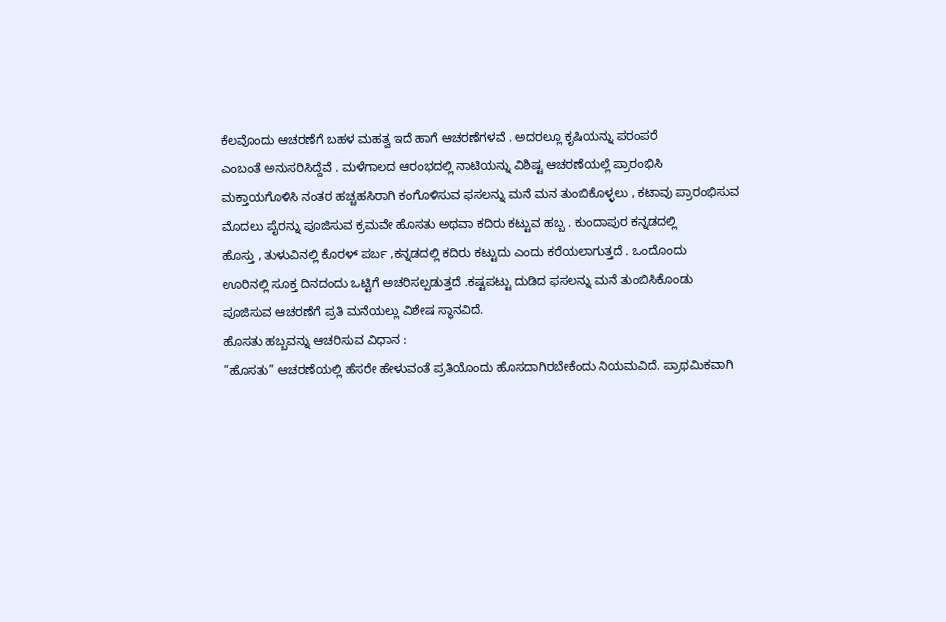ಕೆಲವೊಂದು ಆಚರಣೆಗೆ ಬಹಳ ಮಹತ್ವ ಇದೆ ಹಾಗೆ ಆಚರಣೆಗಳವೆ . ಅದರಲ್ಲೂ ಕೃಷಿಯನ್ನು ಪರಂಪರೆ
ಎಂಬಂತೆ ಅನುಸರಿಸಿದ್ದೆವೆ . ಮಳೆಗಾಲದ ಆರಂಭದಲ್ಲಿ ನಾಟಿಯನ್ನು ವಿಶಿಷ್ಟ ಆಚರಣೆಯಲ್ಲೆ ಪ್ರಾರಂಭಿಸಿ
ಮಕ್ತಾಯಗೊಳಿಸಿ ನಂತರ ಹಚ್ಚಹಸಿರಾಗಿ ಕಂಗೊಳಿಸುವ ಫಸಲನ್ನು ಮನೆ ಮನ ತುಂಬಿಕೊಳ್ಳಲು , ಕಟಾವು ಪ್ರಾರಂಭಿಸುವ
ಮೊದಲು ಪೈರನ್ನು ಪೂಜಿಸುವ ಕ್ರಮವೇ ಹೊಸತು ಅಥವಾ ಕದಿರು ಕಟ್ಟುವ ಹಬ್ಬ . ಕುಂದಾಪುರ ಕನ್ನಡದಲ್ಲಿ
ಹೊಸ್ತು , ತುಳುವಿನಲ್ಲಿ ಕೊರಳ್ ಪರ್ಬ ,ಕನ್ನಡದಲ್ಲಿ ಕದಿರು ಕಟ್ಟುದು ಎಂದು ಕರೆಯಲಾಗುತ್ತದೆ . ಒಂದೊಂದು
ಊರಿನಲ್ಲಿ ಸೂಕ್ತ ದಿನದಂದು ಒಟ್ಟಿಗೆ ಅಚರಿಸಲ್ಪಡುತ್ತದೆ .ಕಷ್ಟಪಟ್ಟು ದುಡಿದ ಫಸಲನ್ನು ಮನೆ ತುಂಬಿಸಿಕೊಂಡು
ಪೂಜಿಸುವ ಆಚರಣೆಗೆ ಪ್ರತಿ ಮನೆಯಲ್ಲು ವಿಶೇಷ ಸ್ಥಾನವಿದೆ.
ಹೊಸತು ಹಬ್ಬವನ್ನು ಆಚರಿಸುವ ವಿಧಾನ :
”ಹೊಸತು” ಆಚರಣೆಯಲ್ಲಿ ಹೆಸರೇ ಹೇಳುವಂತೆ ಪ್ರತಿಯೊಂದು ಹೊಸದಾಗಿರಬೇಕೆಂದು ನಿಯಮವಿದೆ. ಪ್ರಾಥಮಿಕವಾಗಿ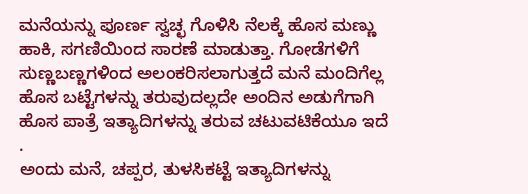ಮನೆಯನ್ನು ಪೂರ್ಣ ಸ್ವಚ್ಛ ಗೊಳಿಸಿ ನೆಲಕ್ಕೆ ಹೊಸ ಮಣ್ಣು ಹಾಕಿ, ಸಗಣಿಯಿಂದ ಸಾರಣೆ ಮಾಡುತ್ತಾ. ಗೋಡೆಗಳಿಗೆ ಸುಣ್ಣಬಣ್ಣಗಳಿಂದ ಅಲಂಕರಿಸಲಾಗುತ್ತದೆ ಮನೆ ಮಂದಿಗೆಲ್ಲ ಹೊಸ ಬಟ್ಟೆಗಳನ್ನು ತರುವುದಲ್ಲದೇ ಅಂದಿನ ಅಡುಗೆಗಾಗಿ ಹೊಸ ಪಾತ್ರೆ ಇತ್ಯಾದಿಗಳನ್ನು ತರುವ ಚಟುವಟಿಕೆಯೂ ಇದೆ .
ಅಂದು ಮನೆ, ಚಪ್ಪರ, ತುಳಸಿಕಟ್ಟೆ ಇತ್ಯಾದಿಗಳನ್ನು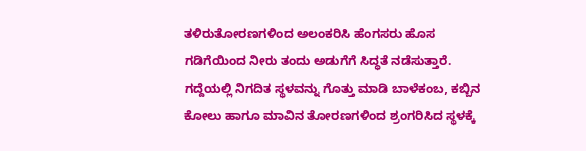ತಳಿರುತೋರಣಗಳಿಂದ ಅಲಂಕರಿಸಿ ಹೆಂಗಸರು ಹೊಸ ಗಡಿಗೆಯಿಂದ ನೀರು ತಂದು ಅಡುಗೆಗೆ ಸಿದ್ಧತೆ ನಡೆಸುತ್ತಾರೆ. ಗದ್ದೆಯಲ್ಲಿ ನಿಗದಿತ ಸ್ಥಳವನ್ನು ಗೊತ್ತು ಮಾಡಿ ಬಾಳೆಕಂಬ, ಕಬ್ಬಿನ ಕೋಲು ಹಾಗೂ ಮಾವಿನ ತೋರಣಗಳಿಂದ ಶ್ರಂಗರಿಸಿದ ಸ್ಥಳಕ್ಕೆ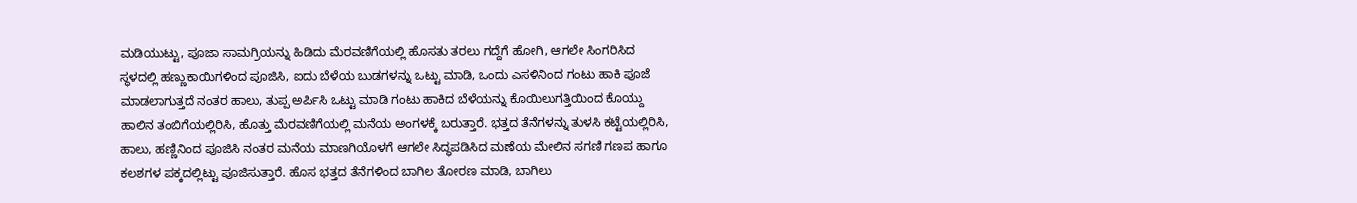ಮಡಿಯುಟ್ಟು, ಪೂಜಾ ಸಾಮಗ್ರಿಯನ್ನು ಹಿಡಿದು ಮೆರವಣಿಗೆಯಲ್ಲಿ ಹೊಸತು ತರಲು ಗದ್ದೆಗೆ ಹೋಗಿ, ಆಗಲೇ ಸಿಂಗರಿಸಿದ ಸ್ಥಳದಲ್ಲಿ ಹಣ್ಣುಕಾಯಿಗಳಿಂದ ಪೂಜಿಸಿ, ಐದು ಬೆಳೆಯ ಬುಡಗಳನ್ನು ಒಟ್ಟು ಮಾಡಿ, ಒಂದು ಎಸಳಿನಿಂದ ಗಂಟು ಹಾಕಿ ಪೂಜೆ ಮಾಡಲಾಗುತ್ತದೆ ನಂತರ ಹಾಲು, ತುಪ್ಪ ಅರ್ಪಿಸಿ ಒಟ್ಟು ಮಾಡಿ ಗಂಟು ಹಾಕಿದ ಬೆಳೆಯನ್ನು ಕೊಯಿಲುಗತ್ತಿಯಿಂದ ಕೊಯ್ದು ಹಾಲಿನ ತಂಬಿಗೆಯಲ್ಲಿರಿಸಿ, ಹೊತ್ತು ಮೆರವಣಿಗೆಯಲ್ಲಿ ಮನೆಯ ಅಂಗಳಕ್ಕೆ ಬರುತ್ತಾರೆ. ಭತ್ತದ ತೆನೆಗಳನ್ನು ತುಳಸಿ ಕಟ್ಟೆಯಲ್ಲಿರಿಸಿ, ಹಾಲು, ಹಣ್ಣಿನಿಂದ ಪೂಜಿಸಿ ನಂತರ ಮನೆಯ ಮಾಣಗಿಯೊಳಗೆ ಆಗಲೇ ಸಿದ್ಧಪಡಿಸಿದ ಮಣೆಯ ಮೇಲಿನ ಸಗಣಿ ಗಣಪ ಹಾಗೂ ಕಲಶಗಳ ಪಕ್ಕದಲ್ಲಿಟ್ಟು ಪೂಜಿಸುತ್ತಾರೆ. ಹೊಸ ಭತ್ತದ ತೆನೆಗಳಿಂದ ಬಾಗಿಲ ತೋರಣ ಮಾಡಿ, ಬಾಗಿಲು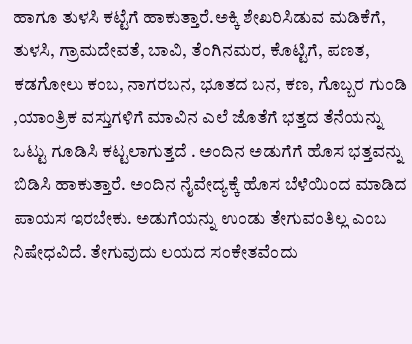ಹಾಗೂ ತುಳಸಿ ಕಟ್ಟೆಗೆ ಹಾಕುತ್ತಾರೆ.ಅಕ್ಕಿ ಶೇಖರಿಸಿಡುವ ಮಡಿಕೆಗೆ, ತುಳಸಿ, ಗ್ರಾಮದೇವತೆ, ಬಾವಿ, ತೆಂಗಿನಮರ, ಕೊಟ್ಟಿಗೆ, ಪಣತ, ಕಡಗೋಲು ಕಂಬ, ನಾಗರಬನ, ಭೂತದ ಬನ, ಕಣ, ಗೊಬ್ಬರ ಗುಂಡಿ ,ಯಾಂತ್ರಿಕ ವಸ್ತುಗಳಿಗೆ ಮಾವಿನ ಎಲೆ ಜೊತೆಗೆ ಭತ್ತದ ತೆನೆಯನ್ನು ಒಟ್ಟು ಗೂಡಿಸಿ ಕಟ್ಟಲಾಗುತ್ತದೆ . ಅಂದಿನ ಅಡುಗೆಗೆ ಹೊಸ ಭತ್ತವನ್ನು ಬಿಡಿಸಿ ಹಾಕುತ್ತಾರೆ. ಅಂದಿನ ನೈವೇದ್ಯಕ್ಕೆ ಹೊಸ ಬೆಳೆಯಿಂದ ಮಾಡಿದ ಪಾಯಸ ಇರಬೇಕು. ಅಡುಗೆಯನ್ನು ಉಂಡು ತೇಗುವಂತಿಲ್ಲ ಎಂಬ ನಿಷೇಧವಿದೆ. ತೇಗುವುದು ಲಯದ ಸಂಕೇತವೆಂದು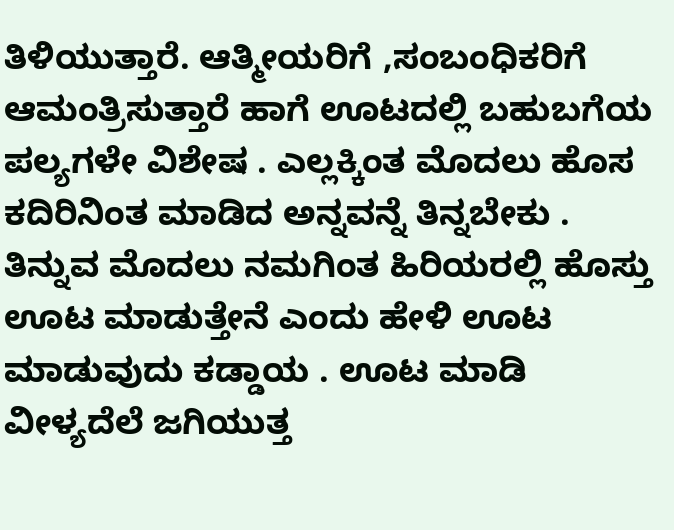ತಿಳಿಯುತ್ತಾರೆ. ಆತ್ಮೀಯರಿಗೆ ,ಸಂಬಂಧಿಕರಿಗೆ ಆಮಂತ್ರಿಸುತ್ತಾರೆ ಹಾಗೆ ಊಟದಲ್ಲಿ ಬಹುಬಗೆಯ ಪಲ್ಯಗಳೇ ವಿಶೇಷ . ಎಲ್ಲಕ್ಕಿಂತ ಮೊದಲು ಹೊಸ ಕದಿರಿನಿಂತ ಮಾಡಿದ ಅನ್ನವನ್ನೆ ತಿನ್ನಬೇಕು . ತಿನ್ನುವ ಮೊದಲು ನಮಗಿಂತ ಹಿರಿಯರಲ್ಲಿ ಹೊಸ್ತು ಊಟ ಮಾಡುತ್ತೇನೆ ಎಂದು ಹೇಳಿ ಊಟ ಮಾಡುವುದು ಕಡ್ಡಾಯ . ಊಟ ಮಾಡಿ ವೀಳ್ಯದೆಲೆ ಜಗಿಯುತ್ತ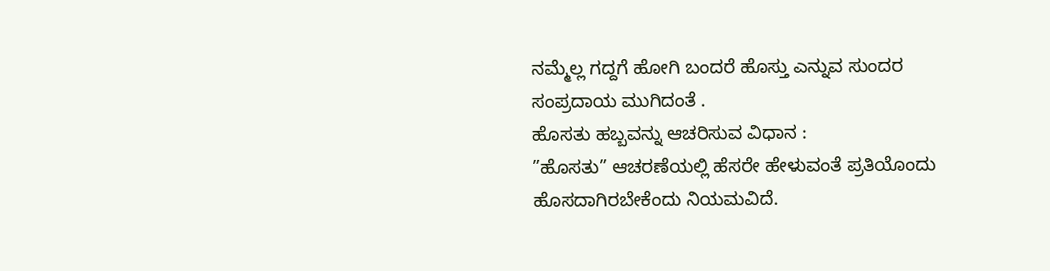ನಮ್ಮೆಲ್ಲ ಗದ್ದಗೆ ಹೋಗಿ ಬಂದರೆ ಹೊಸ್ತು ಎನ್ನುವ ಸುಂದರ ಸಂಪ್ರದಾಯ ಮುಗಿದಂತೆ .
ಹೊಸತು ಹಬ್ಬವನ್ನು ಆಚರಿಸುವ ವಿಧಾನ :
”ಹೊಸತು” ಆಚರಣೆಯಲ್ಲಿ ಹೆಸರೇ ಹೇಳುವಂತೆ ಪ್ರತಿಯೊಂದು ಹೊಸದಾಗಿರಬೇಕೆಂದು ನಿಯಮವಿದೆ.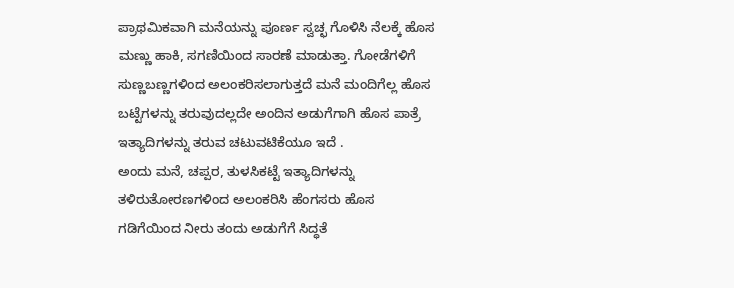ಪ್ರಾಥಮಿಕವಾಗಿ ಮನೆಯನ್ನು ಪೂರ್ಣ ಸ್ವಚ್ಛ ಗೊಳಿಸಿ ನೆಲಕ್ಕೆ ಹೊಸ ಮಣ್ಣು ಹಾಕಿ, ಸಗಣಿಯಿಂದ ಸಾರಣೆ ಮಾಡುತ್ತಾ. ಗೋಡೆಗಳಿಗೆ ಸುಣ್ಣಬಣ್ಣಗಳಿಂದ ಅಲಂಕರಿಸಲಾಗುತ್ತದೆ ಮನೆ ಮಂದಿಗೆಲ್ಲ ಹೊಸ ಬಟ್ಟೆಗಳನ್ನು ತರುವುದಲ್ಲದೇ ಅಂದಿನ ಅಡುಗೆಗಾಗಿ ಹೊಸ ಪಾತ್ರೆ ಇತ್ಯಾದಿಗಳನ್ನು ತರುವ ಚಟುವಟಿಕೆಯೂ ಇದೆ .
ಅಂದು ಮನೆ, ಚಪ್ಪರ, ತುಳಸಿಕಟ್ಟೆ ಇತ್ಯಾದಿಗಳನ್ನು ತಳಿರುತೋರಣಗಳಿಂದ ಅಲಂಕರಿಸಿ ಹೆಂಗಸರು ಹೊಸ ಗಡಿಗೆಯಿಂದ ನೀರು ತಂದು ಅಡುಗೆಗೆ ಸಿದ್ಧತೆ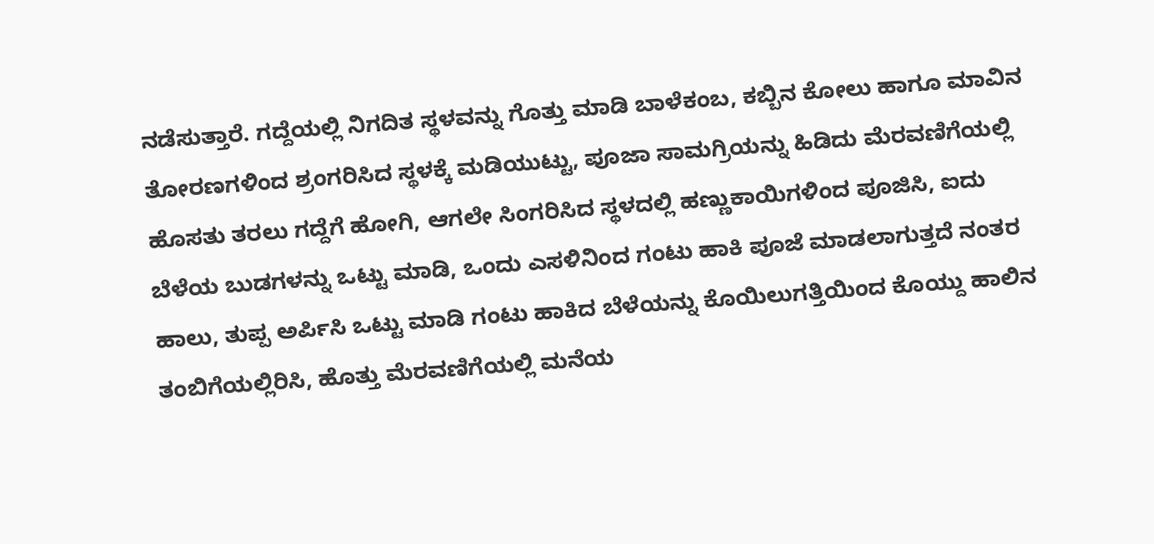ನಡೆಸುತ್ತಾರೆ. ಗದ್ದೆಯಲ್ಲಿ ನಿಗದಿತ ಸ್ಥಳವನ್ನು ಗೊತ್ತು ಮಾಡಿ ಬಾಳೆಕಂಬ, ಕಬ್ಬಿನ ಕೋಲು ಹಾಗೂ ಮಾವಿನ ತೋರಣಗಳಿಂದ ಶ್ರಂಗರಿಸಿದ ಸ್ಥಳಕ್ಕೆ ಮಡಿಯುಟ್ಟು, ಪೂಜಾ ಸಾಮಗ್ರಿಯನ್ನು ಹಿಡಿದು ಮೆರವಣಿಗೆಯಲ್ಲಿ ಹೊಸತು ತರಲು ಗದ್ದೆಗೆ ಹೋಗಿ, ಆಗಲೇ ಸಿಂಗರಿಸಿದ ಸ್ಥಳದಲ್ಲಿ ಹಣ್ಣುಕಾಯಿಗಳಿಂದ ಪೂಜಿಸಿ, ಐದು ಬೆಳೆಯ ಬುಡಗಳನ್ನು ಒಟ್ಟು ಮಾಡಿ, ಒಂದು ಎಸಳಿನಿಂದ ಗಂಟು ಹಾಕಿ ಪೂಜೆ ಮಾಡಲಾಗುತ್ತದೆ ನಂತರ ಹಾಲು, ತುಪ್ಪ ಅರ್ಪಿಸಿ ಒಟ್ಟು ಮಾಡಿ ಗಂಟು ಹಾಕಿದ ಬೆಳೆಯನ್ನು ಕೊಯಿಲುಗತ್ತಿಯಿಂದ ಕೊಯ್ದು ಹಾಲಿನ ತಂಬಿಗೆಯಲ್ಲಿರಿಸಿ, ಹೊತ್ತು ಮೆರವಣಿಗೆಯಲ್ಲಿ ಮನೆಯ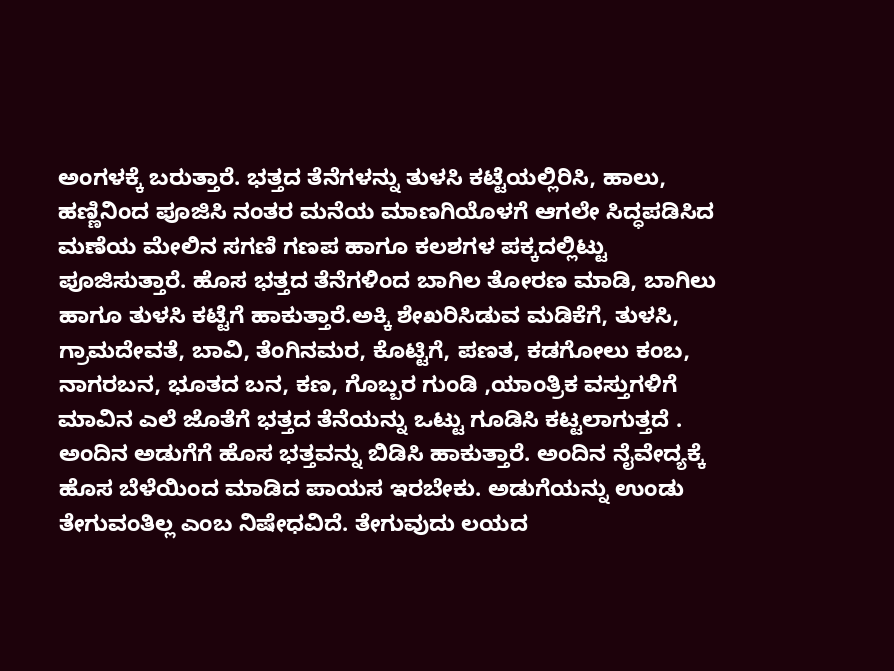ಅಂಗಳಕ್ಕೆ ಬರುತ್ತಾರೆ. ಭತ್ತದ ತೆನೆಗಳನ್ನು ತುಳಸಿ ಕಟ್ಟೆಯಲ್ಲಿರಿಸಿ, ಹಾಲು, ಹಣ್ಣಿನಿಂದ ಪೂಜಿಸಿ ನಂತರ ಮನೆಯ ಮಾಣಗಿಯೊಳಗೆ ಆಗಲೇ ಸಿದ್ಧಪಡಿಸಿದ ಮಣೆಯ ಮೇಲಿನ ಸಗಣಿ ಗಣಪ ಹಾಗೂ ಕಲಶಗಳ ಪಕ್ಕದಲ್ಲಿಟ್ಟು ಪೂಜಿಸುತ್ತಾರೆ. ಹೊಸ ಭತ್ತದ ತೆನೆಗಳಿಂದ ಬಾಗಿಲ ತೋರಣ ಮಾಡಿ, ಬಾಗಿಲು ಹಾಗೂ ತುಳಸಿ ಕಟ್ಟೆಗೆ ಹಾಕುತ್ತಾರೆ.ಅಕ್ಕಿ ಶೇಖರಿಸಿಡುವ ಮಡಿಕೆಗೆ, ತುಳಸಿ, ಗ್ರಾಮದೇವತೆ, ಬಾವಿ, ತೆಂಗಿನಮರ, ಕೊಟ್ಟಿಗೆ, ಪಣತ, ಕಡಗೋಲು ಕಂಬ, ನಾಗರಬನ, ಭೂತದ ಬನ, ಕಣ, ಗೊಬ್ಬರ ಗುಂಡಿ ,ಯಾಂತ್ರಿಕ ವಸ್ತುಗಳಿಗೆ ಮಾವಿನ ಎಲೆ ಜೊತೆಗೆ ಭತ್ತದ ತೆನೆಯನ್ನು ಒಟ್ಟು ಗೂಡಿಸಿ ಕಟ್ಟಲಾಗುತ್ತದೆ . ಅಂದಿನ ಅಡುಗೆಗೆ ಹೊಸ ಭತ್ತವನ್ನು ಬಿಡಿಸಿ ಹಾಕುತ್ತಾರೆ. ಅಂದಿನ ನೈವೇದ್ಯಕ್ಕೆ ಹೊಸ ಬೆಳೆಯಿಂದ ಮಾಡಿದ ಪಾಯಸ ಇರಬೇಕು. ಅಡುಗೆಯನ್ನು ಉಂಡು ತೇಗುವಂತಿಲ್ಲ ಎಂಬ ನಿಷೇಧವಿದೆ. ತೇಗುವುದು ಲಯದ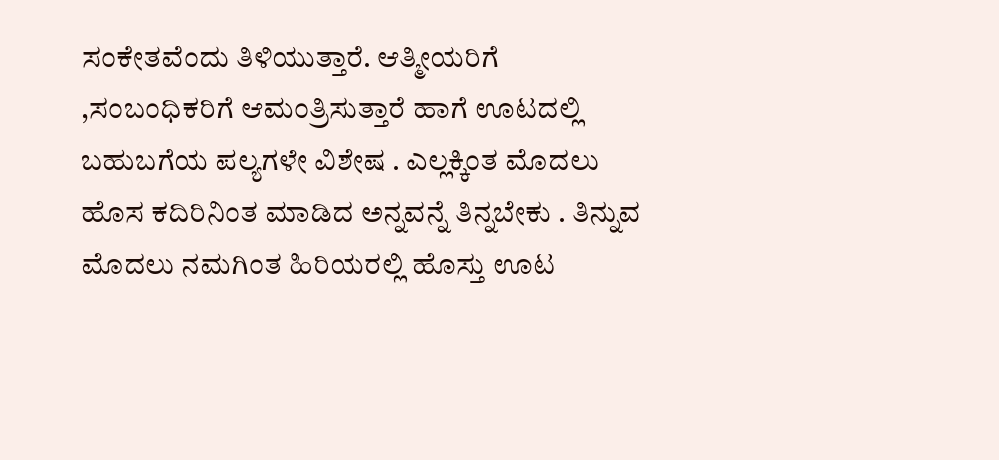ಸಂಕೇತವೆಂದು ತಿಳಿಯುತ್ತಾರೆ. ಆತ್ಮೀಯರಿಗೆ ,ಸಂಬಂಧಿಕರಿಗೆ ಆಮಂತ್ರಿಸುತ್ತಾರೆ ಹಾಗೆ ಊಟದಲ್ಲಿ ಬಹುಬಗೆಯ ಪಲ್ಯಗಳೇ ವಿಶೇಷ . ಎಲ್ಲಕ್ಕಿಂತ ಮೊದಲು ಹೊಸ ಕದಿರಿನಿಂತ ಮಾಡಿದ ಅನ್ನವನ್ನೆ ತಿನ್ನಬೇಕು . ತಿನ್ನುವ ಮೊದಲು ನಮಗಿಂತ ಹಿರಿಯರಲ್ಲಿ ಹೊಸ್ತು ಊಟ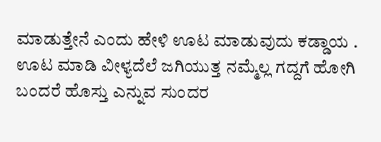ಮಾಡುತ್ತೇನೆ ಎಂದು ಹೇಳಿ ಊಟ ಮಾಡುವುದು ಕಡ್ಡಾಯ . ಊಟ ಮಾಡಿ ವೀಳ್ಯದೆಲೆ ಜಗಿಯುತ್ತ ನಮ್ಮೆಲ್ಲ ಗದ್ದಗೆ ಹೋಗಿ ಬಂದರೆ ಹೊಸ್ತು ಎನ್ನುವ ಸುಂದರ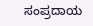ಸಂಪ್ರದಾಯ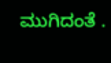ಮುಗಿದಂತೆ .